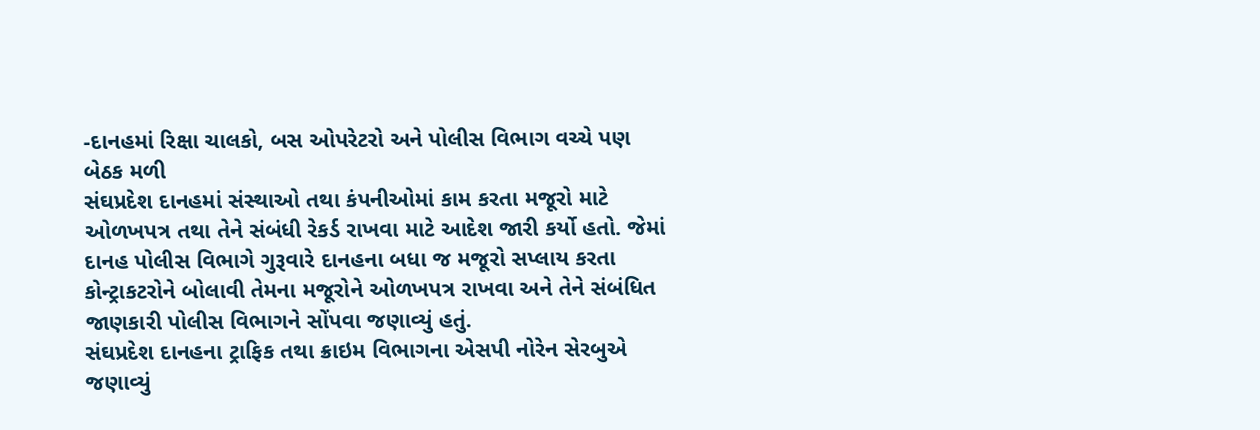-દાનહમાં રિક્ષા ચાલકો, બસ ઓપરેટરો અને પોલીસ વિભાગ વચ્ચે પણ બેઠક મળી
સંઘપ્રદેશ દાનહમાં સંસ્થાઓ તથા કંપનીઓમાં કામ કરતા મજૂરો માટે ઓળખપત્ર તથા તેને સંબંધી રેકર્ડ રાખવા માટે આદેશ જારી કર્યો હતો. જેમાં દાનહ પોલીસ વિભાગે ગુરૂવારે દાનહના બધા જ મજૂરો સપ્લાય કરતા કોન્ટ્રાકટરોને બોલાવી તેમના મજૂરોને ઓળખપત્ર રાખવા અને તેને સંબંધિત જાણકારી પોલીસ વિભાગને સોંપવા જણાવ્યું હતું.
સંઘપ્રદેશ દાનહના ટ્રાફિક તથા ક્રાઇમ વિભાગના એસપી નોરેન સેરબુએ જણાવ્યું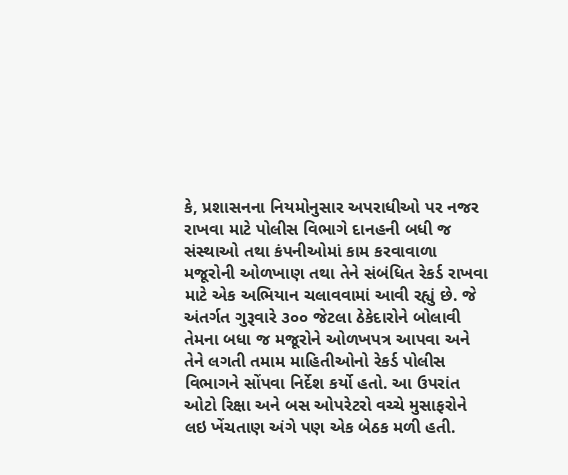કે, પ્રશાસનના નિયમોનુસાર અપરાધીઓ પર નજર રાખવા માટે પોલીસ વિભાગે દાનહની બધી જ સંસ્થાઓ તથા કંપનીઓમાં કામ કરવાવાળા મજૂરોની ઓળખાણ તથા તેને સંબંધિત રેકર્ડ રાખવા માટે એક અભિયાન ચલાવવામાં આવી રહ્યું છે. જે અંતર્ગત ગુરૂવારે ૩૦૦ જેટલા ઠેકેદારોને બોલાવી તેમના બધા જ મજૂરોને ઓળખપત્ર આપવા અને તેને લગતી તમામ માહિતીઓનો રેકર્ડ પોલીસ વિભાગને સોંપવા નિર્દેશ કર્યો હતો. આ ઉપરાંત ઓટો રિક્ષા અને બસ ઓપરેટરો વચ્ચે મુસાફરોને લઇ ખેંચતાણ અંગે પણ એક બેઠક મળી હતી.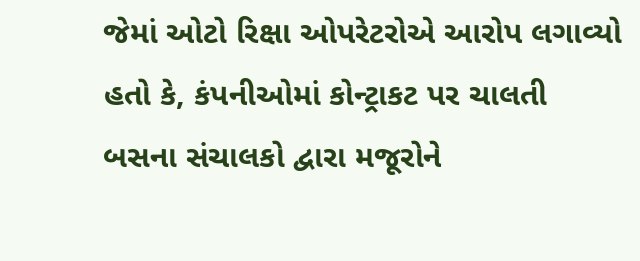જેમાં ઓટો રિક્ષા ઓપરેટરોએ આરોપ લગાવ્યો હતો કે, કંપનીઓમાં કોન્ટ્રાકટ પર ચાલતી બસના સંચાલકો દ્વારા મજૂરોને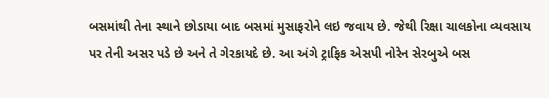બસમાંથી તેના સ્થાને છોડાયા બાદ બસમાં મુસાફરોને લઇ જવાય છે. જેથી રિક્ષા ચાલકોના વ્યવસાય પર તેની અસર પડે છે અને તે ગેરકાયદે છે. આ અંગે ટ્રાફિક એસપી નોરેન સેરબુએ બસ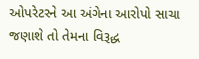ઓપરેટરને આ અંગેના આરોપો સાચા જણાશે તો તેમના વિરૂદ્ધ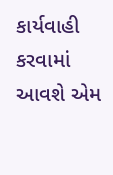કાર્યવાહી કરવામાં આવશે એમ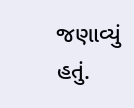જણાવ્યું હતું.